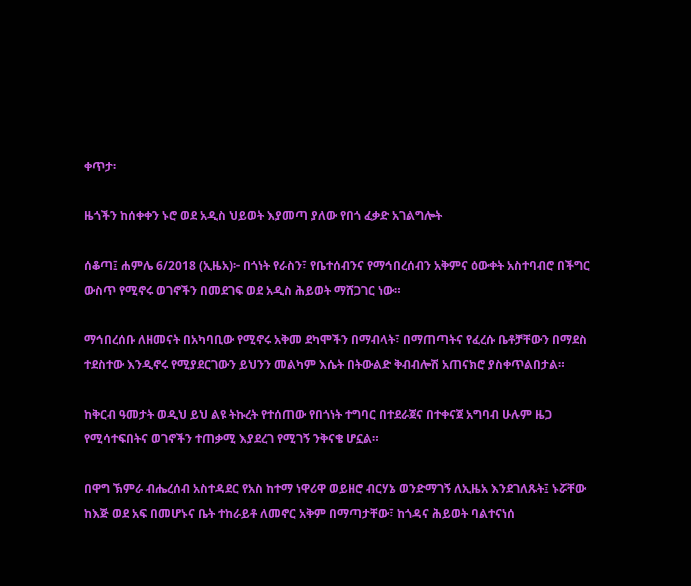ቀጥታ፡

ዜጎችን ከሰቀቀን ኑሮ ወደ አዲስ ህይወት እያመጣ ያለው የበጎ ፈቃድ አገልግሎት

ሰቆጣ፤ ሐምሌ 6/2018 (ኢዜአ)፦ በጎነት የራስን፣ የቤተሰብንና የማኅበረሰብን አቅምና ዕውቀት አስተባብሮ በችግር ውስጥ የሚኖሩ ወገኖችን በመደገፍ ወደ አዲስ ሕይወት ማሸጋገር ነው።

ማኅበረሰቡ ለዘመናት በአካባቢው የሚኖሩ አቅመ ደካሞችን በማብላት፣ በማጠጣትና የፈረሱ ቤቶቻቸውን በማደስ ተደስተው እንዲኖሩ የሚያደርገውን ይህንን መልካም እሴት በትውልድ ቅብብሎሽ አጠናክሮ ያስቀጥልበታል።

ከቅርብ ዓመታት ወዲህ ይህ ልዩ ትኩረት የተሰጠው የበጎነት ተግባር በተደራጀና በተቀናጀ አግባብ ሁሉም ዜጋ የሚሳተፍበትና ወገኖችን ተጠቃሚ እያደረገ የሚገኝ ንቅናቄ ሆኗል።

በዋግ ኽምራ ብሔረሰብ አስተዳደር የአስ ከተማ ነዋሪዋ ወይዘሮ ብርሃኔ ወንድማገኝ ለኢዜአ እንደገለጹት፤ ኑሯቸው ከእጅ ወደ አፍ በመሆኑና ቤት ተከራይቶ ለመኖር አቅም በማጣታቸው፣ ከጎዳና ሕይወት ባልተናነሰ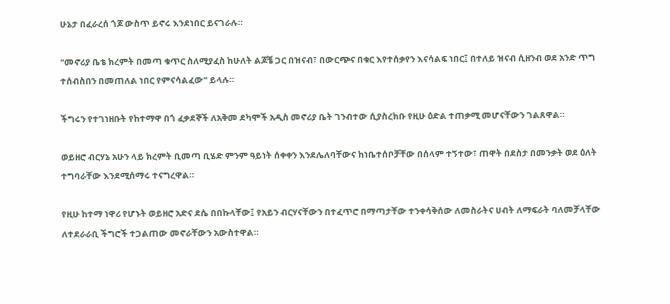ሁኔታ በፈራረሰ ጎጆ ውስጥ ይኖሩ እንደነበር ይናገራሉ።

"መኖሪያ ቤቴ ክረምት በመጣ ቁጥር ስለሚያፈስ ከሁለት ልጆቼ ጋር በዝናብ፣ በውርጭና በቁር እየተሰቃየን እናሳልፍ ነበር፤ በተለይ ዝናብ ሲዘንብ ወደ አንድ ጥግ ተሰብስበን በመጠለል ነበር የምናሳልፈው" ይላሉ።

ችግሩን የተገነዘቡት የከተማዋ በጎ ፈቃደኞች ለአቅመ ደካሞች አዲስ መኖሪያ ቤት ገንብተው ሲያስረክቡ የዚሁ ዕድል ተጠቃሚ መሆናቸውን ገልጸዋል።

ወይዘሮ ብርሃኔ አሁን ላይ ክረምት ቢመጣ ቢሄድ ምንም ዓይነት ሰቀቀን እንደሌለባቸውና ከነቤተሰቦቻቸው በሰላም ተኝተው፣ ጠዋት በደስታ በመንቃት ወደ ዕለት ተግባራቸው እንደሚሰማሩ ተናግረዋል።

የዚሁ ከተማ ነዋሪ የሆኑት ወይዘሮ አድና ደሴ በበኩላቸው፤ የአይን ብርሃናቸውን በተፈጥሮ በማጣታቸው ተንቀሳቅሰው ለመስራትና ሀብት ለማፍራት ባለመቻላቸው ለተደራራቢ ችግሮች ተጋልጠው መኖራቸውን አውስተዋል።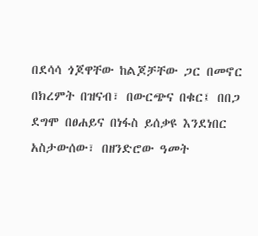በደሳሳ ጎጆዋቸው ከልጆቻቸው ጋር በመኖር በክረምት በዝናብ፣ በውርጭና በቁር፤ በበጋ ደግሞ በፀሐይና በነፋስ ይሰቃዩ እንደነበር አስታውሰው፣ በዘንድሮው ዓመት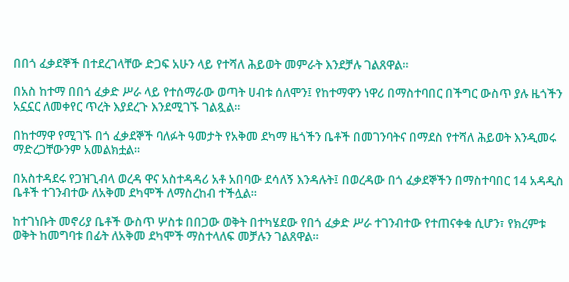በበጎ ፈቃደኞች በተደረገላቸው ድጋፍ አሁን ላይ የተሻለ ሕይወት መምራት እንደቻሉ ገልጸዋል።

በአስ ከተማ በበጎ ፈቃድ ሥራ ላይ የተሰማራው ወጣት ሀብቱ ሰለሞን፤ የከተማዋን ነዋሪ በማስተባበር በችግር ውስጥ ያሉ ዜጎችን አኗኗር ለመቀየር ጥረት እያደረጉ እንደሚገኙ ገልጿል።

በከተማዋ የሚገኙ በጎ ፈቃደኞች ባለፉት ዓመታት የአቅመ ደካማ ዜጎችን ቤቶች በመገንባትና በማደስ የተሻለ ሕይወት እንዲመሩ ማድረጋቸውንም አመልክቷል።

በአስተዳደሩ የጋዝጊብላ ወረዳ ዋና አስተዳዳሪ አቶ አበባው ደሳለኝ እንዳሉት፤ በወረዳው በጎ ፈቃደኞችን በማስተባበር 14 አዳዲስ ቤቶች ተገንብተው ለአቅመ ደካሞች ለማስረከብ ተችሏል።

ከተገነቡት መኖሪያ ቤቶች ውስጥ ሦስቱ በበጋው ወቅት በተካሄደው የበጎ ፈቃድ ሥራ ተገንብተው የተጠናቀቁ ሲሆን፣ የክረምቱ ወቅት ከመግባቱ በፊት ለአቅመ ደካሞች ማስተላለፍ መቻሉን ገልጸዋል።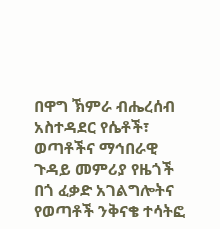በዋግ ኽምራ ብሔረሰብ አስተዳደር የሴቶች፣ ወጣቶችና ማኅበራዊ ጉዳይ መምሪያ የዜጎች በጎ ፈቃድ አገልግሎትና የወጣቶች ንቅናቄ ተሳትፎ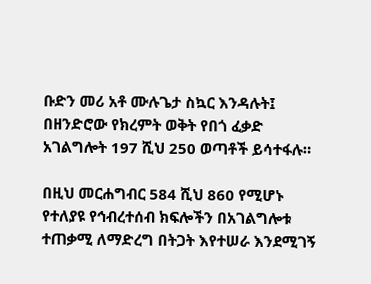ቡድን መሪ አቶ ሙሉጌታ ስኳር እንዳሉት፤ በዘንድሮው የክረምት ወቅት የበጎ ፈቃድ አገልግሎት 197 ሺህ 250 ወጣቶች ይሳተፋሉ።

በዚህ መርሐግብር 584 ሺህ 860 የሚሆኑ የተለያዩ የኅብረተሰብ ክፍሎችን በአገልግሎቱ ተጠቃሚ ለማድረግ በትጋት እየተሠራ እንደሚገኝ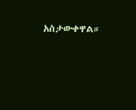አስታውቀዋል።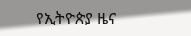የኢትዮጵያ ዜና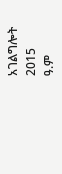አገልግሎት
2015
ዓ.ም